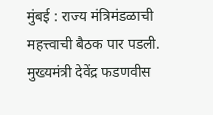मुंबई : राज्य मंत्रिमंडळाची महत्त्वाची बैठक पार पडली. मुख्यमंत्री देवेंद्र फडणवीस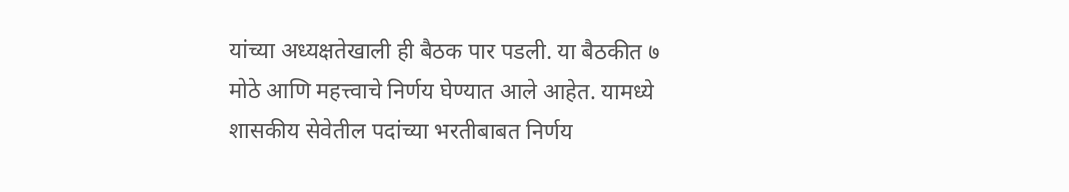यांच्या अध्यक्षतेखाली ही बैठक पार पडली. या बैठकीत ७ मोठे आणि महत्त्वाचे निर्णय घेण्यात आले आहेत. यामध्ये शासकीय सेवेतील पदांच्या भरतीबाबत निर्णय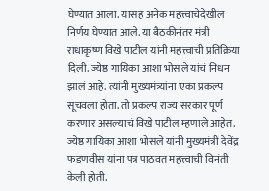घेण्यात आला. यासह अनेक महत्त्वाचेदेखील निर्णय घेण्यात आले. या बैठकीनंतर मंत्री राधाकृष्ण विखे पाटील यांनी महत्त्वाची प्रतिक्रिया दिली. ज्येष्ठ गायिका आशा भोसले यांचं निधन झालं आहे. त्यांनी मुख्यमंत्र्यांना एका प्रकल्प सूचवला होता. तो प्रकल्प राज्य सरकार पूर्ण करणार असल्याचं विखे पाटील म्हणाले आहेत.
ज्येष्ठ गायिका आशा भोसले यांनी मुख्यमंत्री देवेंद्र फडणवीस यांना पत्र पाठवत महत्त्वाची विनंती केली होती.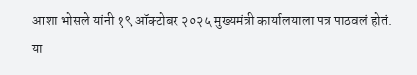आशा भोसले यांनी १९ ऑक्टोबर २०२५ मुख्यमंत्री कार्यालयाला पत्र पाठवलं होतं. या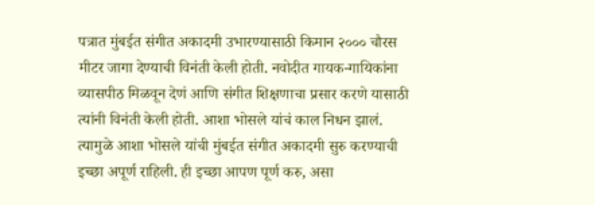पत्रात मुंबईत संगीत अकादमी उभारण्यासाठी किमान २००० चौरस मीटर जागा देण्याची विनंती केली होती. नवोदीत गायक-गायिकांना व्यासपीठ मिळवून देणं आणि संगीत शिक्षणाचा प्रसार करणे यासाठी त्यांनी विनंती केली होती. आशा भोसले यांचं काल निधन झालं. त्यामुळे आशा भोसले यांची मुंबईत संगीत अकादमी सुरु करण्याची इच्छा अपूर्ण राहिली. ही इच्छा आपण पूर्ण करु, असा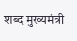शब्द मुख्यमंत्री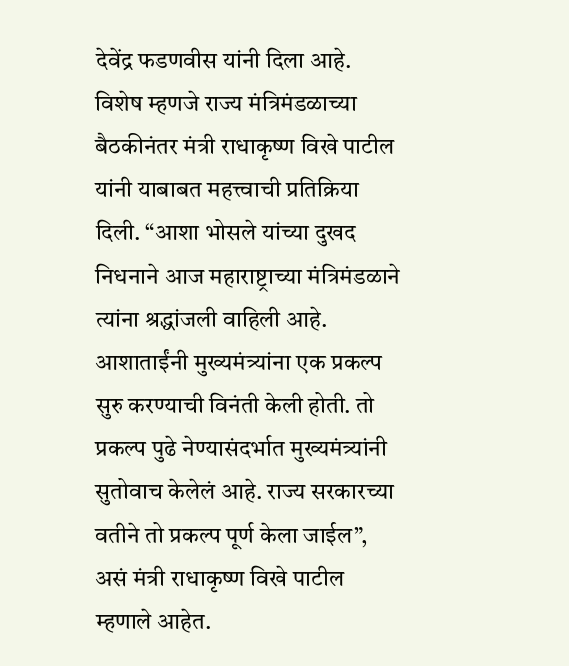देवेंद्र फडणवीस यांनी दिला आहे. विशेष म्हणजे राज्य मंत्रिमंडळाच्या बैठकीनंतर मंत्री राधाकृष्ण विखे पाटील यांनी याबाबत महत्त्वाची प्रतिक्रिया दिली. “आशा भोसले यांच्या दुखद निधनाने आज महाराष्ट्राच्या मंत्रिमंडळाने त्यांना श्रद्धांजली वाहिली आहे. आशाताईंनी मुख्यमंत्र्यांना एक प्रकल्प सुरु करण्याची विनंती केली होती. तो प्रकल्प पुढे नेण्यासंदर्भात मुख्यमंत्र्यांनी सुतोवाच केलेलं आहे. राज्य सरकारच्या वतीने तो प्रकल्प पूर्ण केला जाईल”, असं मंत्री राधाकृष्ण विखे पाटील म्हणाले आहेत.